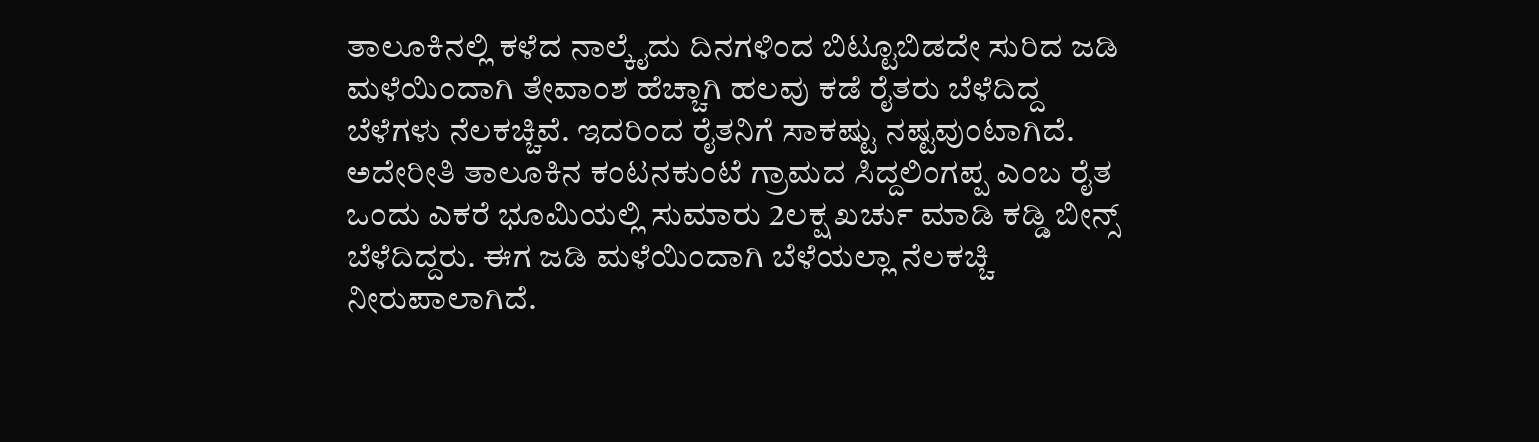ತಾಲೂಕಿನಲ್ಲಿ ಕಳೆದ ನಾಲ್ಕೈದು ದಿನಗಳಿಂದ ಬಿಟ್ಟೂಬಿಡದೇ ಸುರಿದ ಜಡಿ ಮಳೆಯಿಂದಾಗಿ ತೇವಾಂಶ ಹೆಚ್ಚಾಗಿ ಹಲವು ಕಡೆ ರೈತರು ಬೆಳೆದಿದ್ದ ಬೆಳೆಗಳು ನೆಲಕಚ್ಚಿವೆ. ಇದರಿಂದ ರೈತನಿಗೆ ಸಾಕಷ್ಟು ನಷ್ಟವುಂಟಾಗಿದೆ.
ಅದೇರೀತಿ ತಾಲೂಕಿನ ಕಂಟನಕುಂಟೆ ಗ್ರಾಮದ ಸಿದ್ದಲಿಂಗಪ್ಪ ಎಂಬ ರೈತ ಒಂದು ಎಕರೆ ಭೂಮಿಯಲ್ಲಿ ಸುಮಾರು 2ಲಕ್ಷ ಖರ್ಚು ಮಾಡಿ ಕಡ್ಡಿ ಬೀನ್ಸ್ ಬೆಳೆದಿದ್ದರು. ಈಗ ಜಡಿ ಮಳೆಯಿಂದಾಗಿ ಬೆಳೆಯಲ್ಲಾ ನೆಲಕಚ್ಚಿ ನೀರುಪಾಲಾಗಿದೆ.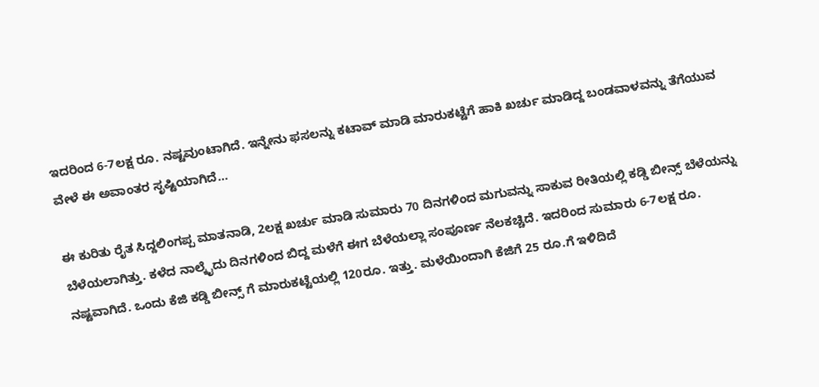ಇದರಿಂದ 6-7ಲಕ್ಷ ರೂ. ನಷ್ಟವುಂಟಾಗಿದೆ. ಇನ್ನೇನು ಫಸಲನ್ನು ಕಟಾವ್ ಮಾಡಿ ಮಾರುಕಟ್ಟೆಗೆ ಹಾಕಿ ಖರ್ಚು ಮಾಡಿದ್ದ ಬಂಡವಾಳವನ್ನು ತೆಗೆಯುವ ವೇಳೆ ಈ ಅವಾಂತರ ಸೃಷ್ಟಿಯಾಗಿದೆ…

ಈ ಕುರಿತು ರೈತ ಸಿದ್ದಲಿಂಗಪ್ಪ ಮಾತನಾಡಿ, 2ಲಕ್ಷ ಖರ್ಚು ಮಾಡಿ ಸುಮಾರು 70 ದಿನಗಳಿಂದ ಮಗುವನ್ನು ಸಾಕುವ ರೀತಿಯಲ್ಲಿ ಕಡ್ಡಿ ಬೀನ್ಸ್ ಬೆಳೆಯನ್ನು ಬೆಳೆಯಲಾಗಿತ್ತು. ಕಳೆದ ನಾಲ್ಕೈದು ದಿನಗಳಿಂದ ಬಿದ್ದ ಮಳೆಗೆ ಈಗ ಬೆಳೆಯಲ್ಲಾ ಸಂಪೂರ್ಣ ನೆಲಕಚ್ಚಿದೆ. ಇದರಿಂದ ಸುಮಾರು 6-7ಲಕ್ಷ ರೂ. ನಷ್ಟವಾಗಿದೆ. ಒಂದು ಕೆಜಿ ಕಡ್ಡಿ ಬೀನ್ಸ್ ಗೆ ಮಾರುಕಟ್ಟೆಯಲ್ಲಿ 120ರೂ. ಇತ್ತು. ಮಳೆಯಿಂದಾಗಿ ಕೆಜಿಗೆ 25 ರೂ.ಗೆ ಇಳಿದಿದೆ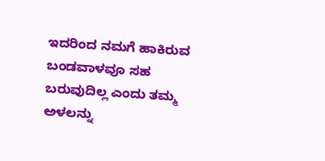ಇದರಿಂದ ನಮಗೆ ಹಾಕಿರುವ ಬಂಡವಾಳವೂ ಸಹ ಬರುವುದಿಲ್ಲ ಎಂದು ತಮ್ಮ ಅಳಲನ್ನು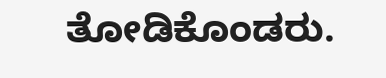ತೋಡಿಕೊಂಡರು.